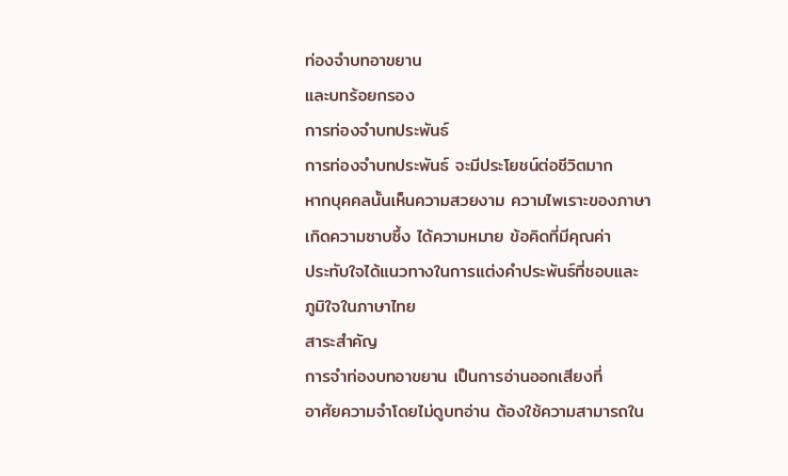ท่องจำบทอาขยาน
และบทร้อยกรอง
การท่องจำบทประพันธ์
การท่องจำบทประพันธ์ จะมีประโยชน์ต่อชีวิตมาก
หากบุคคลนั้นเห็นความสวยงาม ความไพเราะของภาษา
เกิดความซาบซึ้ง ได้ความหมาย ข้อคิดที่มีคุณค่า
ประทับใจได้แนวทางในการแต่งคำประพันธ์ที่ชอบและ
ภูมิใจในภาษาไทย
สาระสำคัญ
การจำท่องบทอาขยาน เป็นการอ่านออกเสียงที่
อาศัยความจำโดยไม่ดูบทอ่าน ต้องใช้ความสามารถใน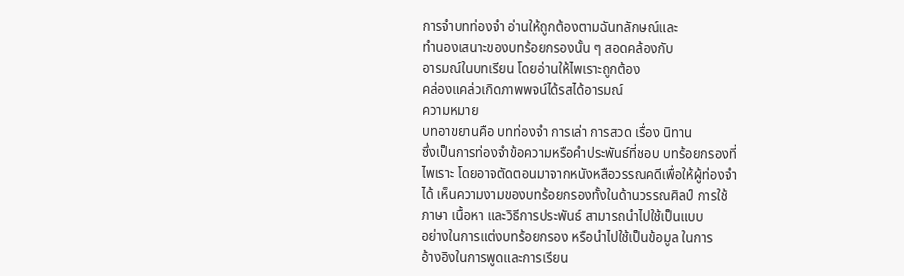การจำบทท่องจำ อ่านให้ถูกต้องตามฉันทลักษณ์และ
ทำนองเสนาะของบทร้อยกรองนั้น ๆ สอดคล้องกับ
อารมณ์ในบทเรียน โดยอ่านให้ไพเราะถูกต้อง
คล่องแคล่วเกิดภาพพจน์ได้รสได้อารมณ์
ความหมาย
บทอาขยานคือ บทท่องจำ การเล่า การสวด เรื่อง นิทาน
ซึ่งเป็นการท่องจำข้อความหรือคำประพันธ์ที่ชอบ บทร้อยกรองที่
ไพเราะ โดยอาจตัดตอนมาจากหนังหสือวรรณคดีเพื่อให้ผู้ท่องจำ
ได้ เห็นความงามของบทร้อยกรองทั้งในด้านวรรณศิลป์ การใช้
ภาษา เนื้อหา และวิธีการประพันธ์ สามารถนำไปใช้เป็นแบบ
อย่างในการแต่งบทร้อยกรอง หรือนำไปใช้เป็นข้อมูล ในการ
อ้างอิงในการพูดและการเรียน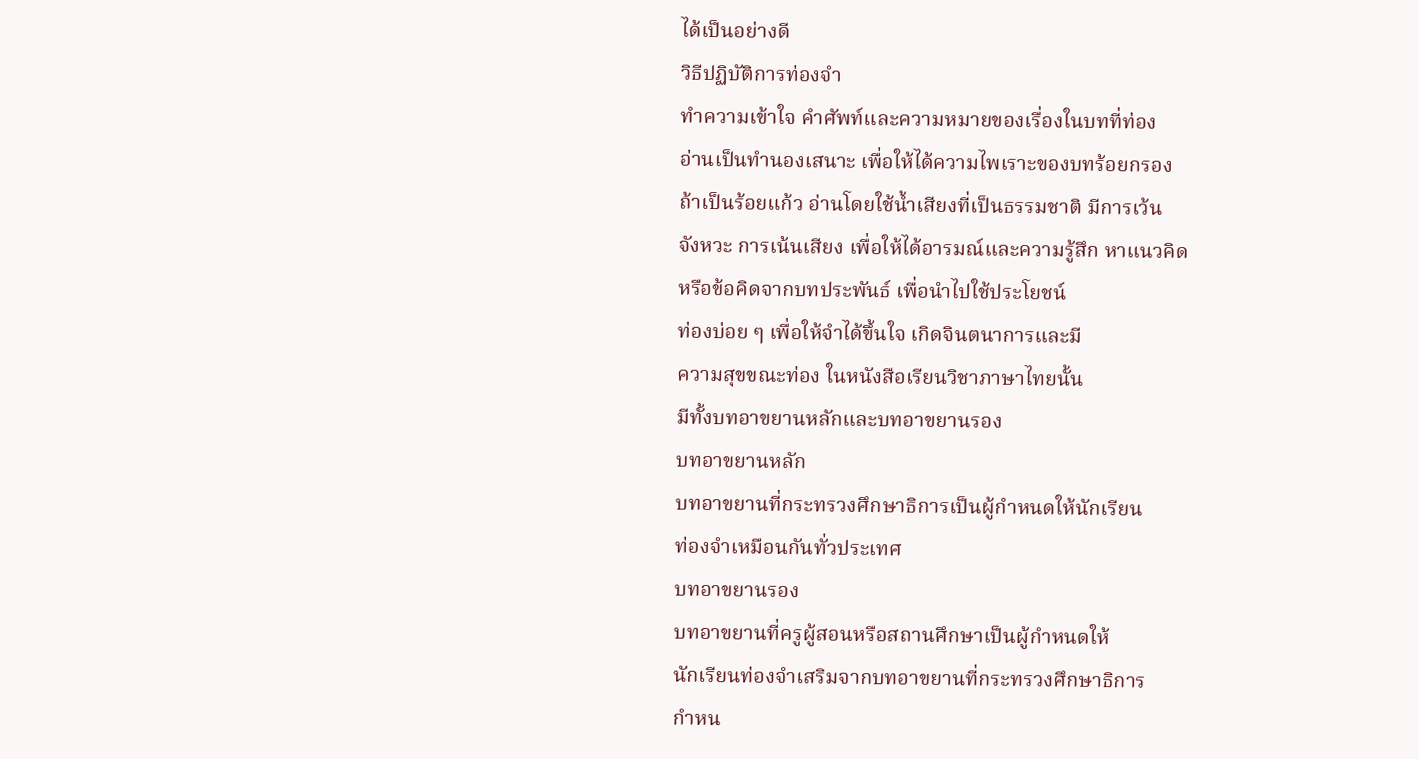ได้เป็นอย่างดี
วิธีปฏิบัติการท่องจำ
ทำความเข้าใจ คำศัพท์และความหมายของเรื่องในบทที่ท่อง
อ่านเป็นทำนองเสนาะ เพื่อให้ได้ความไพเราะของบทร้อยกรอง
ถ้าเป็นร้อยแก้ว อ่านโดยใช้น้ำเสียงที่เป็นธรรมชาติ มีการเว้น
จังหวะ การเน้นเสียง เพื่อให้ได้อารมณ์และความรู้สึก หาแนวคิด
หรือข้อคิดจากบทประพันธ์ เพื่อนำไปใช้ประโยชน์
ท่องบ่อย ๆ เพื่อให้จำได้ขึ้นใจ เกิดจินตนาการและมี
ความสุขขณะท่อง ในหนังสือเรียนวิชาภาษาไทยนั้น
มีทั้งบทอาขยานหลักและบทอาขยานรอง
บทอาขยานหลัก
บทอาขยานที่กระทรวงศึกษาธิการเป็นผู้กำหนดให้นักเรียน
ท่องจำเหมือนกันทั่วประเทศ
บทอาขยานรอง
บทอาขยานที่ครูผู้สอนหรือสถานศึกษาเป็นผู้กำหนดให้
นักเรียนท่องจำเสริมจากบทอาขยานที่กระทรวงศึกษาธิการ
กำหน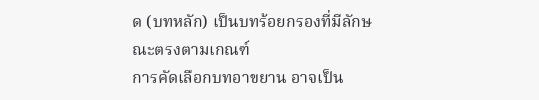ด (บทหลัก) เป็นบทร้อยกรองที่มีลักษณะตรงตามเกณฑ์
การคัดเลือกบทอาขยาน อาจเป็น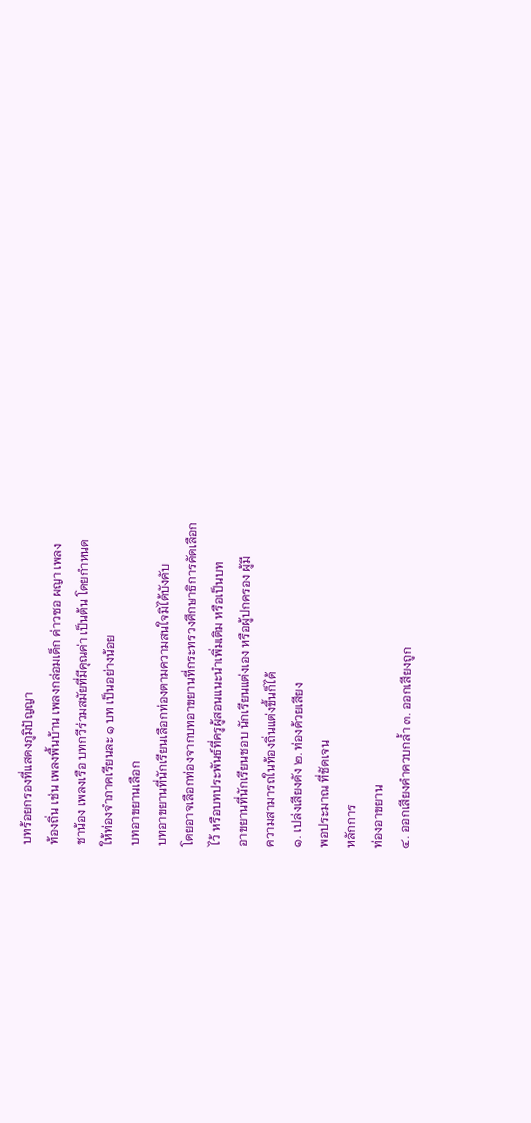บทร้อยกรองที่แสดงภูมิปัญญา
ท้องถิ่น เช่น เพลงพื้นบ้าน เพลงกล่อมเด็ก ค่าวซอ ผญา เพลง
ชาน้อง เพลงเรือ บทกวีร่วมสมัยที่มีคุณค่า เป็นต้น โดยกำหนด
ให้ท่องจำภาคเรียนละ ๑ บท เป็นอย่างน้อย
บทอาขยานเลือก
บทอาขยานที่นักเรียนเลือกท่องตามความสนใจมิได้บังคับ
โดยอาจเลือกท่องจากบทอาขยานที่กระทรวงศึกษาธิการคัดเลือก
ไว้ หรือบทประพันธ์ที่ครูผู้สอนแนะนำเพิ่มเติม หรือเป็นบท
อาขยานที่นักเรียนชอบ นักเรียนแต่งเอง หรือผู้ปกครอง ผู้มี
ความสามารถในท้องถิ่นแต่งขึ้นก็ได้
๑. เปล่งเสียงดัง ๒. ท่องด้วยเสียง
พอประมาณ ที่ชัดเจน
หลักการ
ท่องอาขยาน
๔. ออกเสียงคำควบกล้ำ ๓. ออกเสียงถูก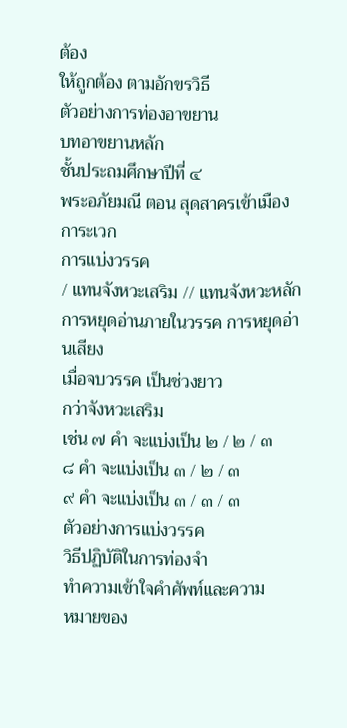ต้อง
ให้ถูกต้อง ตามอักขรวิธี
ตัวอย่างการท่องอาขยาน
บทอาขยานหลัก
ชั้นประถมศึกษาปีที่ ๔
พระอภัยมณี ตอน สุดสาครเข้าเมืองการะเวก
การแบ่งวรรค
/ แทนจังหวะเสริม // แทนจังหวะหลัก
การหยุดอ่านภายในวรรค การหยุดอ่านเสียง
เมื่อจบวรรค เป็นช่วงยาว
กว่าจังหวะเสริม
เช่น ๗ คำ จะแบ่งเป็น ๒ / ๒ / ๓
๘ คำ จะแบ่งเป็น ๓ / ๒ / ๓
๙ คำ จะแบ่งเป็น ๓ / ๓ / ๓
ตัวอย่างการแบ่งวรรค
วิธีปฏิบัติในการท่องจำ
ทำความเข้าใจคำศัพท์และความ
หมายของ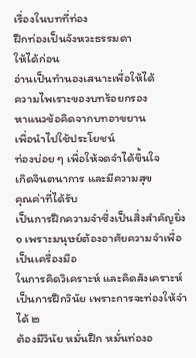เรื่องในบทที่ท่อง
ฝึกท่องเป็นจังหวะธรรมดา
ให้ได้ก่อน
อ่านเป็นทำนองเสนาะเพื่อให้ได้
ความไพเราะของบทร้อยกรอง
หาแนวข้อคิดจากบทอาขยาน
เพื่อนำไปใช้ประโยชน์
ท่องบ่อย ๆ เพื่อให้จดจำได้ขึ้นใจ
เกิดจินตนาการ และมีความสุข
คุณค่าที่ได้รับ
เป็นการฝึกความจำซึ่งเป็นสิ่งสำคัญยิ่ง
๑ เพราะมนุษย์ต้องอาศัยความจำเพื่อเป็นเครื่องมือ
ในการคิดวิเคราะห์ และคิดสังเคราะห์
เป็นการฝึกวินัย เพราะการจะท่องให้จำได้ ๒
ต้องมีวินัย หมั่นฝึก หมั่นท่องอ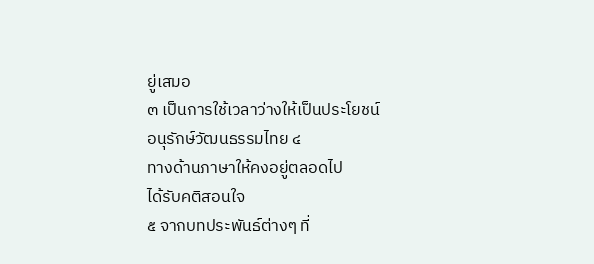ยู่เสมอ
๓ เป็นการใช้เวลาว่างให้เป็นประโยชน์
อนุรักษ์วัฒนธรรมไทย ๔
ทางด้านภาษาให้คงอยู่ตลอดไป
ได้รับคติสอนใจ
๕ จากบทประพันธ์ต่างๆ ที่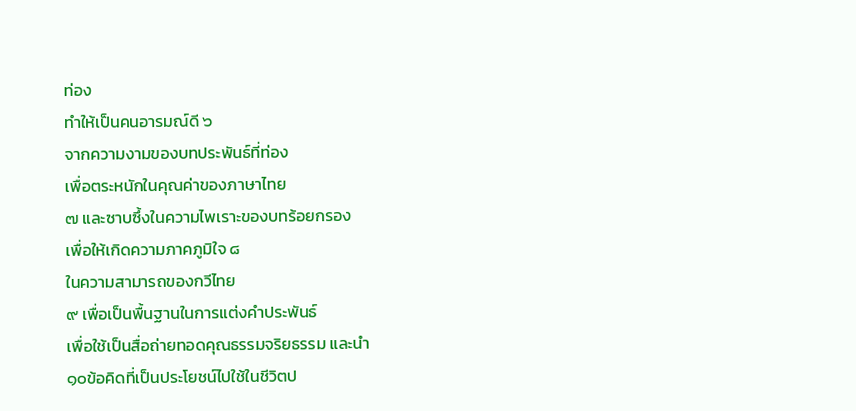ท่อง
ทำให้เป็นคนอารมณ์ดี ๖
จากความงามของบทประพันธ์ที่ท่อง
เพื่อตระหนักในคุณค่าของภาษาไทย
๗ และซาบซึ้งในความไพเราะของบทร้อยกรอง
เพื่อให้เกิดความภาคภูมิใจ ๘
ในความสามารถของกวีไทย
๙ เพื่อเป็นพื้นฐานในการแต่งคำประพันธ์
เพื่อใช้เป็นสื่อถ่ายทอดคุณธรรมจริยธรรม และนำ
๑๐ข้อคิดที่เป็นประโยชน์ไปใช้ในชีวิตป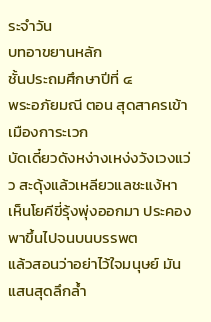ระจำวัน
บทอาขยานหลัก
ชั้นประถมศึกษาปีที่ ๔
พระอภัยมณี ตอน สุดสาครเข้าเมืองการะเวก
บัดเดี๋ยวดังหง่างเหง่งวังเวงแว่ว สะดุ้งแล้วเหลียวแลชะแง้หา
เห็นโยคีขี่รุ้งพุ่งออกมา ประคองพาขึ้นไปจนบนบรรพต
แล้วสอนว่าอย่าไว้ใจมนุษย์ มันแสนสุดลึกล้ำ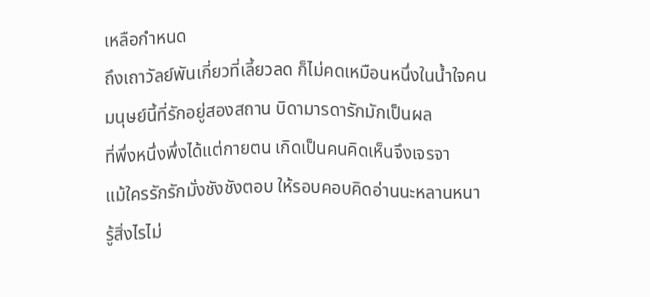เหลือกำหนด
ถึงเถาวัลย์พันเกี่ยวที่เลี้ยวลด ก็ไม่คดเหมือนหนึ่งในน้ำใจคน
มนุษย์นี้ที่รักอยู่สองสถาน บิดามารดารักมักเป็นผล
ที่พึ่งหนึ่งพึ่งได้แต่กายตน เกิดเป็นคนคิดเห็นจึงเจรจา
แม้ใครรักรักมั่งชังชังตอบ ให้รอบคอบคิดอ่านนะหลานหนา
รู้สิ่งไรไม่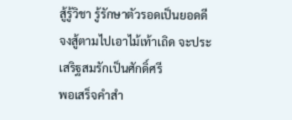สู้รู้วิชา รู้รักษาตัวรอดเป็นยอดดี
จงสู้ตามไปเอาไม้เท้าเถิด จะประเสริฐสมรักเป็นศักดิ์ศรี
พอเสร็จคำสำ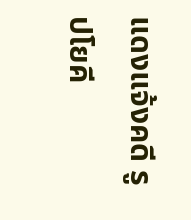แดงแจ้งคดี รูปโยคี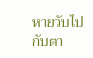หายวับไปกับตา